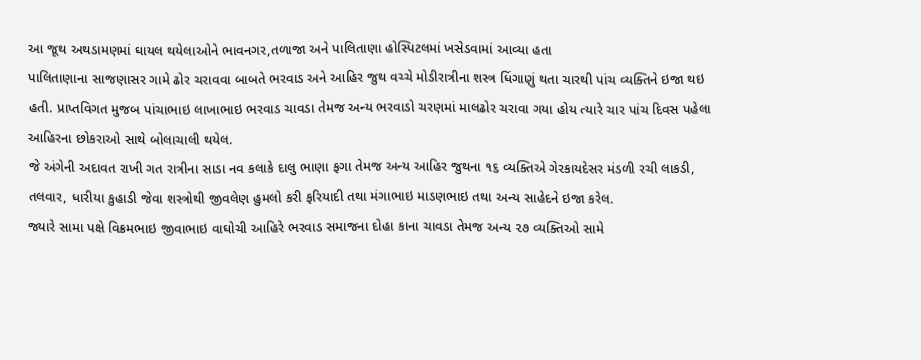આ જૂથ અથડામણમાં ઘાયલ થયેલાઓને ભાવનગર,તળાજા અને પાલિતાણા હોસ્પિટલમાં ખસેડવામાં આવ્યા હતા
પાલિતાણાના સાજણાસર ગામે ઢોર ચરાવવા બાબતે ભરવાડ અને આહિર જુથ વચ્ચે મોડીરાત્રીના શસ્ત્ર ધિંગાણું થતા ચારથી પાંચ વ્યક્તિને ઇજા થઇ હતી. પ્રાપ્તવિગત મુજબ પાંચાભાઇ લાખાભાઇ ભરવાડ ચાવડા તેમજ અન્ય ભરવાડો ચરણમાં માલઢોર ચરાવા ગયા હોય ત્યારે ચાર પાંચ દિવસ પહેલા આહિરના છોકરાઓ સાથે બોલાચાલી થયેલ.
જે અંગેની અદાવત રાખી ગત રાત્રીના સાડા નવ કલાકે દાલુ ભાણા ફગા તેમજ અન્ય આહિર જુથના ૧૬ વ્યક્તિએ ગેરકાયદેસર મંડળી રચી લાકડી, તલવાર, ધારીયા કુહાડી જેવા શસ્ત્રોથી જીવલેણ હુમલો કરી ફરિયાદી તથા મંગાભાઇ માડણભાઇ તથા અન્ય સાહેદને ઇજા કરેલ.
જ્યારે સામા પક્ષે વિક્રમભાઇ જીવાભાઇ વાઘોચી આહિરે ભરવાડ સમાજના દોહા કાના ચાવડા તેમજ અન્ય ૨૭ વ્યક્તિઓ સામે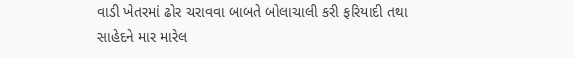વાડી ખેતરમાં ઢોર ચરાવવા બાબતે બોલાચાલી કરી ફરિયાદી તથા સાહેદને માર મારેલ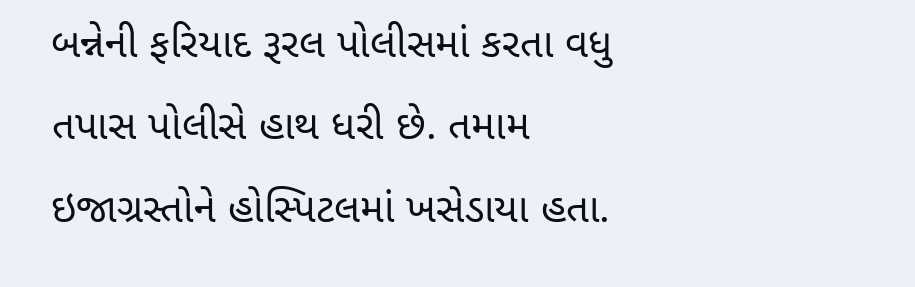બન્નેની ફરિયાદ રૂરલ પોલીસમાં કરતા વધુ તપાસ પોલીસે હાથ ધરી છે. તમામ ઇજાગ્રસ્તોને હોસ્પિટલમાં ખસેડાયા હતા.